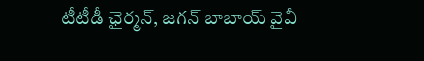టీటీడీ ఛైర్మన్, జగన్ బాబాయ్ వైవీ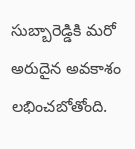సుబ్బారెడ్డికి మరో అరుదైన అవకాశం లభించబోతోంది.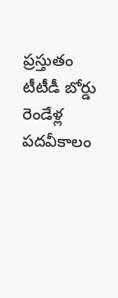ప్రస్తుతం టీటీడీ బోర్డు రెండేళ్ల పదవీకాలం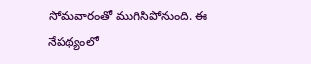సోమవారంతో ముగిసిపోనుంది. ఈ నేపథ్యంలో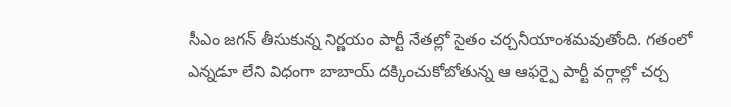సీఎం జగన్ తీసుకున్న నిర్ణయం పార్టీ నేతల్లో సైతం చర్చనీయాంశమవుతోంది. గతంలో ఎన్నడూ లేని విధంగా బాబాయ్ దక్కించుకోబోతున్న ఆ ఆఫర్పై పార్టీ వర్గాల్లో చర్చ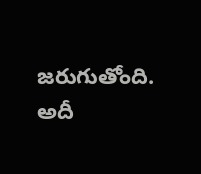జరుగుతోంది. అదీ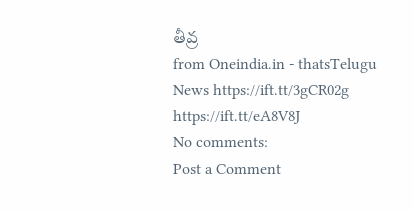తీవ్ర
from Oneindia.in - thatsTelugu News https://ift.tt/3gCR02g
https://ift.tt/eA8V8J
No comments:
Post a Comment